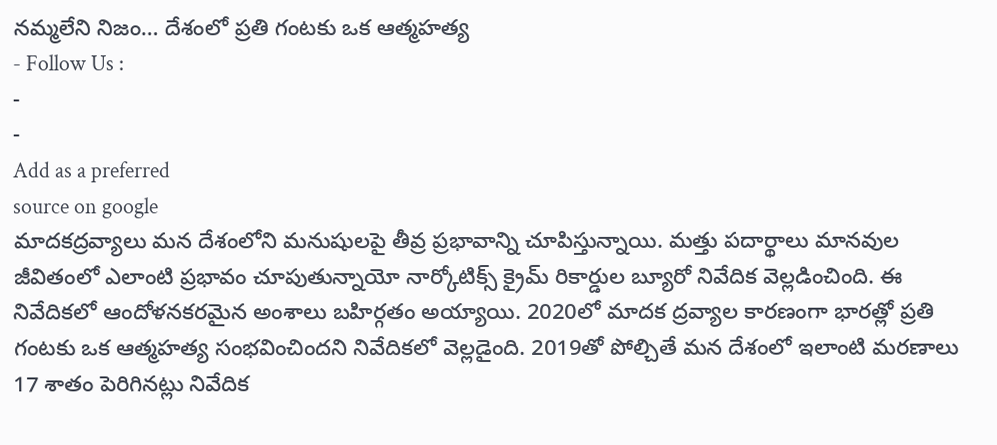నమ్మలేని నిజం… దేశంలో ప్రతి గంటకు ఒక ఆత్మహత్య
- Follow Us :
-
-
Add as a preferred
source on google
మాదకద్రవ్యాలు మన దేశంలోని మనుషులపై తీవ్ర ప్రభావాన్ని చూపిస్తున్నాయి. మత్తు పదార్థాలు మానవుల జీవితంలో ఎలాంటి ప్రభావం చూపుతున్నాయో నార్కోటిక్స్ క్రైమ్ రికార్డుల బ్యూరో నివేదిక వెల్లడించింది. ఈ నివేదికలో ఆందోళనకరమైన అంశాలు బహిర్గతం అయ్యాయి. 2020లో మాదక ద్రవ్యాల కారణంగా భారత్లో ప్రతి గంటకు ఒక ఆత్మహత్య సంభవించిందని నివేదికలో వెల్లడైంది. 2019తో పోల్చితే మన దేశంలో ఇలాంటి మరణాలు 17 శాతం పెరిగినట్లు నివేదిక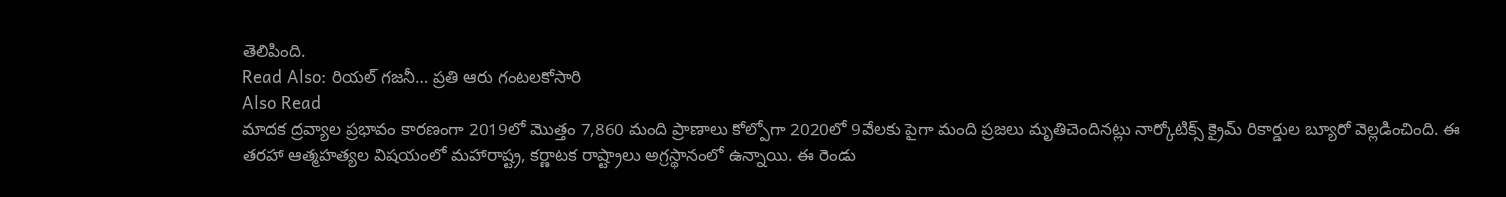తెలిపింది.
Read Also: రియల్ గజనీ… ప్రతి ఆరు గంటలకోసారి
Also Read
మాదక ద్రవ్యాల ప్రభావం కారణంగా 2019లో మొత్తం 7,860 మంది ప్రాణాలు కోల్పోగా 2020లో 9వేలకు పైగా మంది ప్రజలు మృతిచెందినట్లు నార్కోటిక్స్ క్రైమ్ రికార్డుల బ్యూరో వెల్లడించింది. ఈ తరహా ఆత్మహత్యల విషయంలో మహారాష్ట్ర, కర్ణాటక రాష్ట్రాలు అగ్రస్థానంలో ఉన్నాయి. ఈ రెండు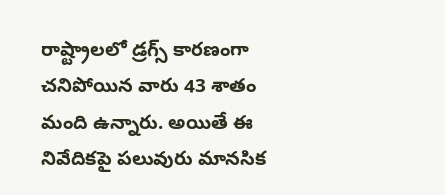రాష్ట్రాలలో డ్రగ్స్ కారణంగా చనిపోయిన వారు 43 శాతం మంది ఉన్నారు. అయితే ఈ నివేదికపై పలువురు మానసిక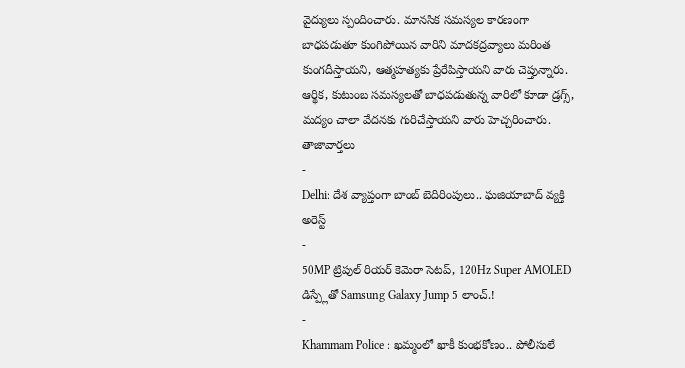వైద్యులు స్పందించారు. మానసిక సమస్యల కారణంగా బాధపడుతూ కుంగిపోయిన వారిని మాదకద్రవ్యాలు మరింత కుంగదీస్తాయని, ఆత్మహత్యకు ప్రేరేపిస్తాయని వారు చెప్తున్నారు. ఆర్థిక, కుటుంబ సమస్యలతో బాధపడుతున్న వారిలో కూడా డ్రగ్స్, మద్యం చాలా వేదనకు గురిచేస్తాయని వారు హెచ్చరించారు.
తాజావార్తలు
-
Delhi: దేశ వ్యాప్తంగా బాంబ్ బెదిరింపులు.. ఘజియాబాద్ వ్యక్తి అరెస్ట్
-
50MP ట్రిపుల్ రియర్ కెమెరా సెటప్, 120Hz Super AMOLED డిస్ప్లేతో Samsung Galaxy Jump 5 లాంచ్.!
-
Khammam Police : ఖమ్మంలో ఖాకీ కుంభకోణం.. పోలీసులే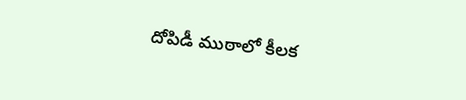దోపిడీ ముఠాలో కీలక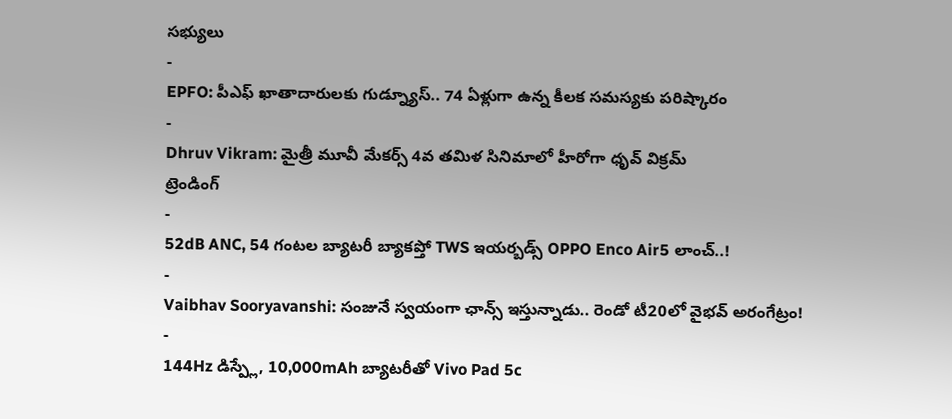సభ్యులు
-
EPFO: పీఎఫ్ ఖాతాదారులకు గుడ్న్యూస్.. 74 ఏళ్లుగా ఉన్న కీలక సమస్యకు పరిష్కారం
-
Dhruv Vikram: మైత్రీ మూవీ మేకర్స్ 4వ తమిళ సినిమాలో హీరోగా ధృవ్ విక్రమ్
ట్రెండింగ్
-
52dB ANC, 54 గంటల బ్యాటరీ బ్యాకప్తో TWS ఇయర్బడ్స్ OPPO Enco Air5 లాంచ్..!
-
Vaibhav Sooryavanshi: సంజునే స్వయంగా ఛాన్స్ ఇస్తున్నాడు.. రెండో టీ20లో వైభవ్ అరంగేట్రం!
-
144Hz డిస్ప్లే, 10,000mAh బ్యాటరీతో Vivo Pad 5c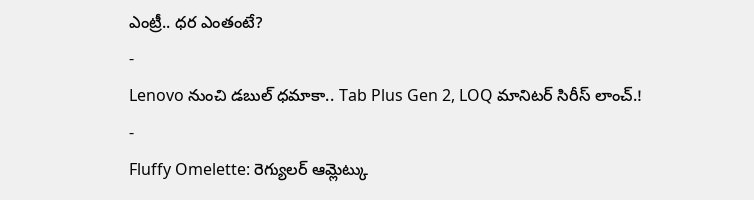ఎంట్రీ.. ధర ఎంతంటే?
-
Lenovo నుంచి డబుల్ ధమాకా.. Tab Plus Gen 2, LOQ మానిటర్ సిరీస్ లాంచ్.!
-
Fluffy Omelette: రెగ్యులర్ ఆమ్లెట్కు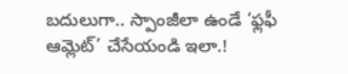బదులుగా.. స్పాంజీలా ఉండే ‘ఫ్లఫీ ఆమ్లెట్’ చేసేయండి ఇలా.!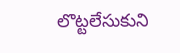లొట్టలేసుకుని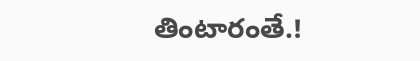తింటారంతే.!